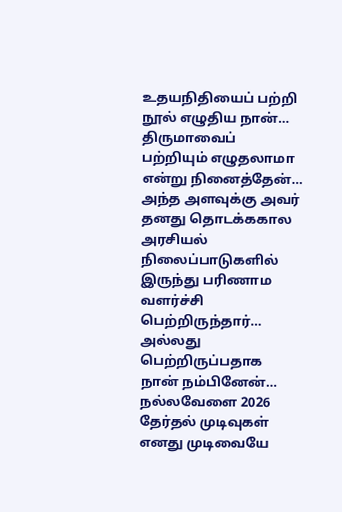உதயநிதியைப் பற்றி நூல் எழுதிய நான்…
திருமாவைப் பற்றியும் எழுதலாமா என்று நினைத்தேன்…
அந்த அளவுக்கு அவர் தனது தொடக்ககால அரசியல் நிலைப்பாடுகளில் இருந்து பரிணாம வளர்ச்சி பெற்றிருந்தார்…
அல்லது பெற்றிருப்பதாக நான் நம்பினேன்…
நல்லவேளை 2026 தேர்தல் முடிவுகள் எனது முடிவையே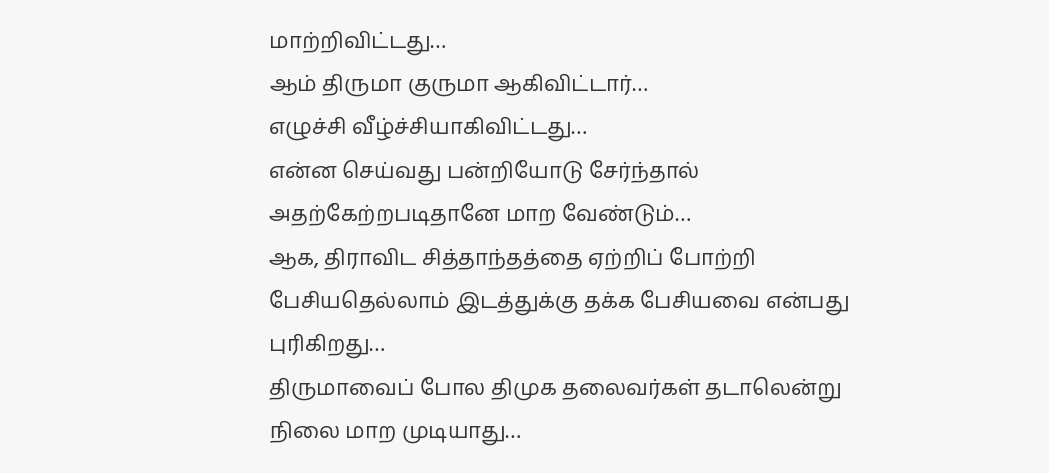மாற்றிவிட்டது…
ஆம் திருமா குருமா ஆகிவிட்டார்…
எழுச்சி வீழ்ச்சியாகிவிட்டது…
என்ன செய்வது பன்றியோடு சேர்ந்தால் அதற்கேற்றபடிதானே மாற வேண்டும்…
ஆக, திராவிட சித்தாந்தத்தை ஏற்றிப் போற்றி பேசியதெல்லாம் இடத்துக்கு தக்க பேசியவை என்பது புரிகிறது…
திருமாவைப் போல திமுக தலைவர்கள் தடாலென்று நிலை மாற முடியாது…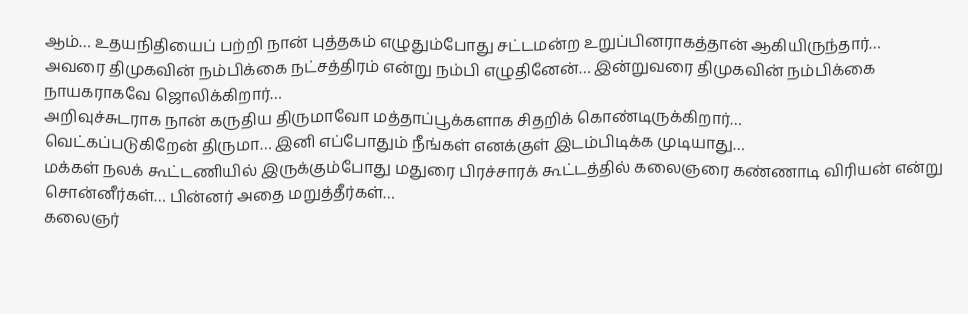ஆம்… உதயநிதியைப் பற்றி நான் புத்தகம் எழுதும்போது சட்டமன்ற உறுப்பினராகத்தான் ஆகியிருந்தார்…
அவரை திமுகவின் நம்பிக்கை நட்சத்திரம் என்று நம்பி எழுதினேன்… இன்றுவரை திமுகவின் நம்பிக்கை நாயகராகவே ஜொலிக்கிறார்…
அறிவுச்சுடராக நான் கருதிய திருமாவோ மத்தாப்பூக்களாக சிதறிக் கொண்டிருக்கிறார்…
வெட்கப்படுகிறேன் திருமா… இனி எப்போதும் நீங்கள் எனக்குள் இடம்பிடிக்க முடியாது…
மக்கள் நலக் கூட்டணியில் இருக்கும்போது மதுரை பிரச்சாரக் கூட்டத்தில் கலைஞரை கண்ணாடி விரியன் என்று சொன்னீர்கள்… பின்னர் அதை மறுத்தீர்கள்…
கலைஞர்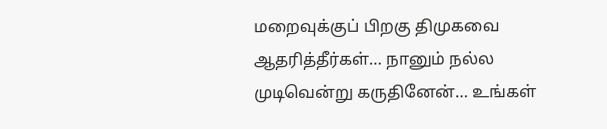மறைவுக்குப் பிறகு திமுகவை ஆதரித்தீர்கள்… நானும் நல்ல முடிவென்று கருதினேன்… உங்கள்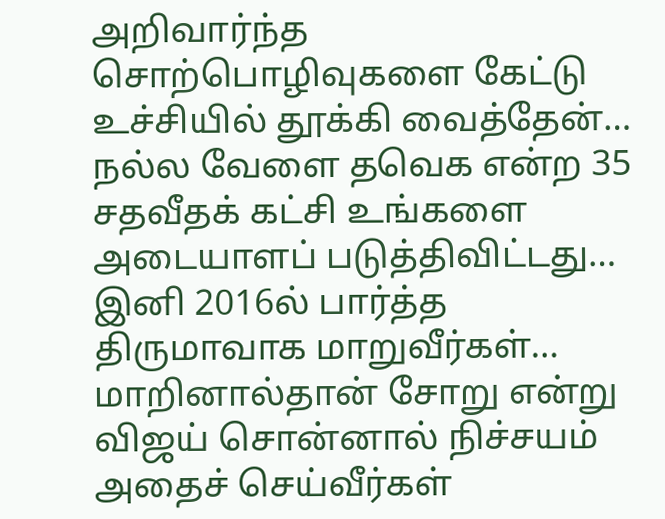அறிவார்ந்த சொற்பொழிவுகளை கேட்டு உச்சியில் தூக்கி வைத்தேன்…
நல்ல வேளை தவெக என்ற 35 சதவீதக் கட்சி உங்களை அடையாளப் படுத்திவிட்டது…
இனி 2016ல் பார்த்த திருமாவாக மாறுவீர்கள்… மாறினால்தான் சோறு என்று விஜய் சொன்னால் நிச்சயம் அதைச் செய்வீர்கள்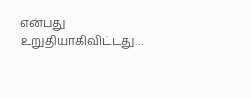என்பது உறுதியாகிவிட்டது…